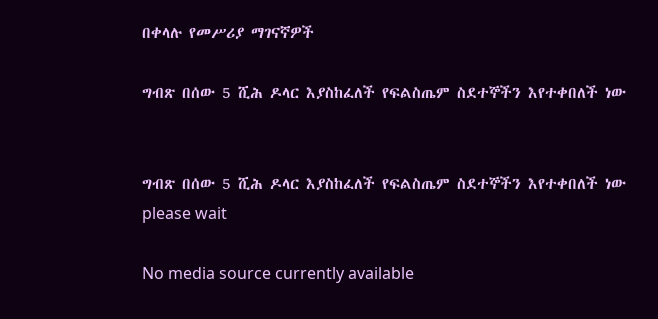በቀላሉ የመሥሪያ ማገናኛዎች

ግብጽ በሰው 5 ሺሕ ዶላር እያስከፈለች የፍልስጤም ስደተኞችን እየተቀበለች ነው


ግብጽ በሰው 5 ሺሕ ዶላር እያስከፈለች የፍልስጤም ስደተኞችን እየተቀበለች ነው
please wait

No media source currently available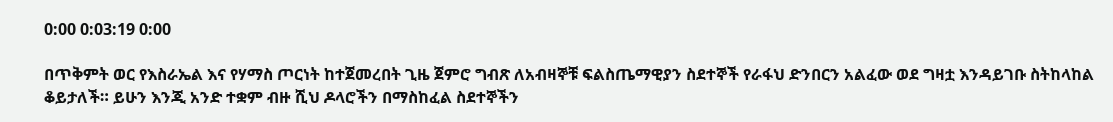0:00 0:03:19 0:00

በጥቅምት ወር የእስራኤል እና የሃማስ ጦርነት ከተጀመረበት ጊዜ ጀምሮ ግብጽ ለአብዛኞቹ ፍልስጤማዊያን ስደተኞች የራፋህ ድንበርን አልፈው ወደ ግዛቷ እንዳይገቡ ስትከላከል ቆይታለች። ይሁን እንጂ አንድ ተቋም ብዙ ሺህ ዶላሮችን በማስከፈል ስደተኞችን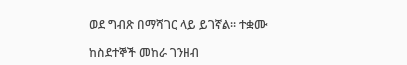ወደ ግብጽ በማሻገር ላይ ይገኛል። ተቋሙ

ከስደተኞች መከራ ገንዘብ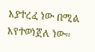እያተረፈ ነው በሚል እየተወነጀለ ነው።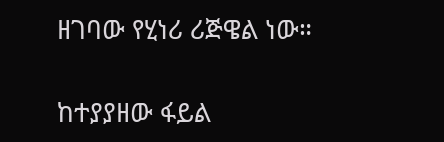ዘገባው የሂነሪ ሪጅዌል ነው።

ከተያያዘው ፋይል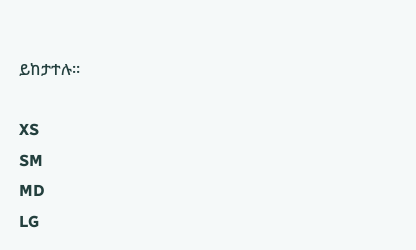ይከታተሉ።

XS
SM
MD
LG